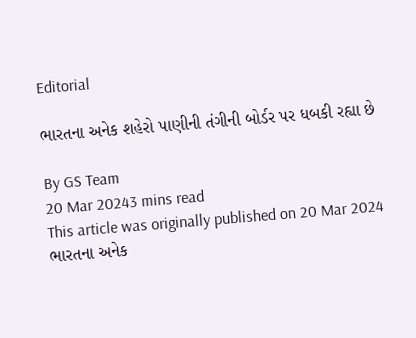Editorial

ભારતના અનેક શહેરો પાણીની તંગીની બોર્ડર પર ધબકી રહ્યા છે

By GS Team
20 Mar 20243 mins read
This article was originally published on 20 Mar 2024
ભારતના અનેક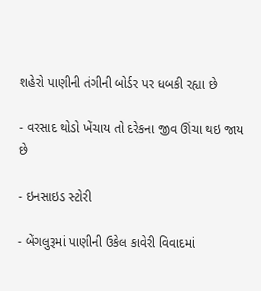શહેરો પાણીની તંગીની બોર્ડર પર ધબકી રહ્યા છે

- વરસાદ થોડો ખેંચાય તો દરેકના જીવ ઊંચા થઇ જાય છે

- ઇનસાઇડ સ્ટોરી

- બેંગલુરૂમાં પાણીની ઉકેલ કાવેરી વિવાદમાં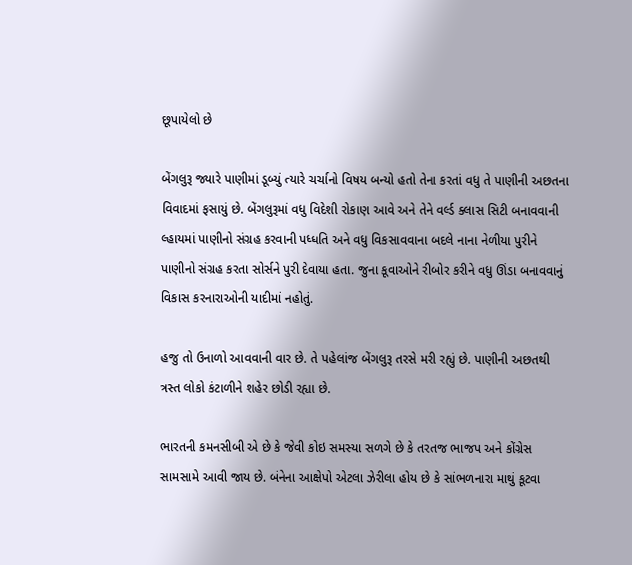છૂપાયેલો છે

બેંગલુરૂ જ્યારે પાણીમાં ડૂબ્યું ત્યારે ચર્ચાનો વિષય બન્યો હતો તેના કરતાં વધુ તે પાણીની અછતના વિવાદમાં ફસાયું છે. બેંગલુરૂમાં વધુ વિદેશી રોકાણ આવે અને તેને વર્લ્ડ ક્લાસ સિટી બનાવવાની લ્હાયમાં પાણીનો સંગ્રહ કરવાની પધ્ધતિ અને વધુ વિકસાવવાના બદલે નાના નેળીયા પુરીને પાણીનો સંગ્રહ કરતા સોર્સને પુરી દેવાયા હતા. જુના કૂવાઓને રીબોર કરીને વધુ ઊંડા બનાવવાનું વિકાસ કરનારાઓની યાદીમાં નહોતું.

હજુ તો ઉનાળો આવવાની વાર છે. તે પહેલાંજ બેંગલુરૂ તરસે મરી રહ્યું છે. પાણીની અછતથી ત્રસ્ત લોકો કંટાળીને શહેર છોડી રહ્યા છે.

ભારતની કમનસીબી એ છે કે જેવી કોઇ સમસ્યા સળગે છે કે તરતજ ભાજપ અને કોંગ્રેસ સામસામે આવી જાય છે. બંનેના આક્ષેપો એટલા ઝેરીલા હોય છે કે સાંભળનારા માથું કૂટવા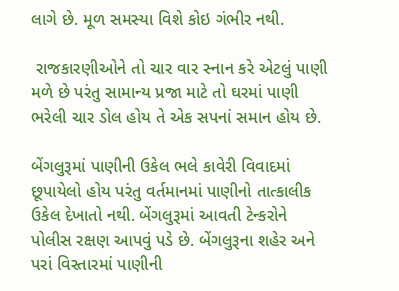લાગે છે. મૂળ સમસ્યા વિશે કોઇ ગંભીર નથી.

 રાજકારણીઓને તો ચાર વાર સ્નાન કરે એટલું પાણી મળે છે પરંતુ સામાન્ય પ્રજા માટે તો ઘરમાં પાણી ભરેલી ચાર ડોલ હોય તે એક સપનાં સમાન હોય છે.

બેંગલુરૂમાં પાણીની ઉકેલ ભલે કાવેરી વિવાદમાં છૂપાયેલો હોય પરંતુ વર્તમાનમાં પાણીનો તાત્કાલીક ઉકેલ દેખાતો નથી. બેંગલુરૂમાં આવતી ટેન્કરોને પોલીસ રક્ષણ આપવું પડે છે. બેંગલુરૂના શહેર અને પરાં વિસ્તારમાં પાણીની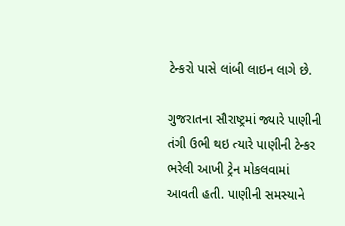ટેન્કરો પાસે લાંબી લાઇન લાગે છે.

ગુજરાતના સૌરાષ્ટ્રમાં જ્યારે પાણીની તંગી ઉભી થઇ ત્યારે પાણીની ટેન્કર ભરેલી આખી ટ્રેન મોકલવામાં આવતી હતી. પાણીની સમસ્યાને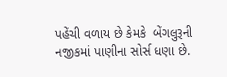પહેંચી વળાય છે કેમકે  બેંગલુરૂની નજીકમાં પાણીના સોર્સ ધણા છે.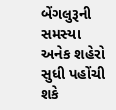બેંગલુરૂની સમસ્યા અનેક શહેરો સુધી પહોંચી શકે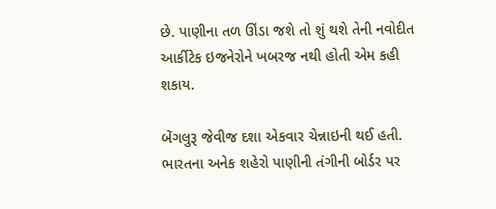છે. પાણીના તળ ઊંડા જશે તો શું થશે તેની નવોદીત આર્કીટેક ઇજનેરોને ખબરજ નથી હોતી એમ કહી શકાય.

બેંગલુરૂ જેવીજ દશા એકવાર ચેન્નાઇની થઈ હતી. ભારતના અનેક શહેરો પાણીની તંગીની બોર્ડર પર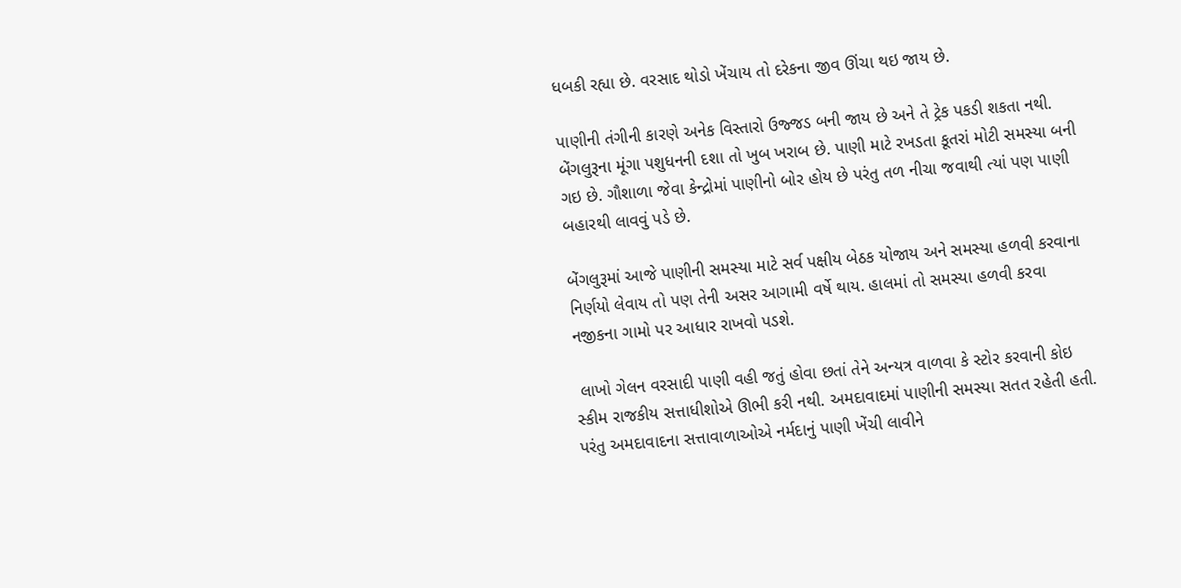ધબકી રહ્યા છે. વરસાદ થોડો ખેંચાય તો દરેકના જીવ ઊંચા થઇ જાય છે.

પાણીની તંગીની કારણે અનેક વિસ્તારો ઉજ્જડ બની જાય છે અને તે ટ્રેક પકડી શકતા નથી. બેંગલુરૂના મૂંગા પશુધનની દશા તો ખુબ ખરાબ છે. પાણી માટે રખડતા કૂતરાં મોટી સમસ્યા બની ગઇ છે. ગૌશાળા જેવા કેન્દ્રોમાં પાણીનો બોર હોય છે પરંતુ તળ નીચા જવાથી ત્યાં પણ પાણી બહારથી લાવવું પડે છે.

બેંગલુરૂમાં આજે પાણીની સમસ્યા માટે સર્વ પક્ષીય બેઠક યોજાય અને સમસ્યા હળવી કરવાના નિર્ણયો લેવાય તો પણ તેની અસર આગામી વર્ષે થાય. હાલમાં તો સમસ્યા હળવી કરવા નજીકના ગામો પર આધાર રાખવો પડશે.

 લાખો ગેલન વરસાદી પાણી વહી જતું હોવા છતાં તેને અન્યત્ર વાળવા કે સ્ટોર કરવાની કોઇ સ્કીમ રાજકીય સત્તાધીશોએ ઊભી કરી નથી. અમદાવાદમાં પાણીની સમસ્યા સતત રહેતી હતી. પરંતુ અમદાવાદના સત્તાવાળાઓએ નર્મદાનું પાણી ખેંચી લાવીને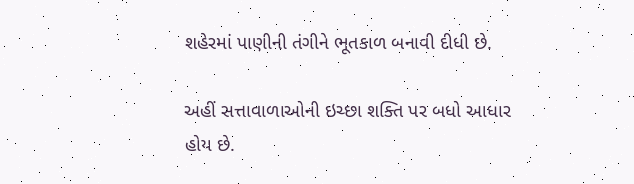શહેરમાં પાણીની તંગીને ભૂતકાળ બનાવી દીધી છે.

અહીં સત્તાવાળાઓની ઇચ્છા શક્તિ પર બધો આધાર હોય છે.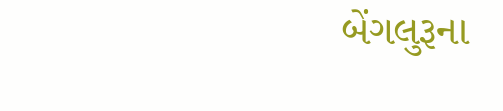બેંગલુરૂના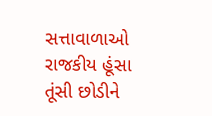સત્તાવાળાઓ રાજકીય હૂંસા તૂંસી છોડીને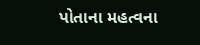પોતાના મહત્વના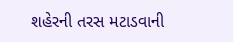શહેરની તરસ મટાડવાની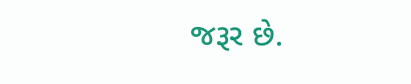જરૂર છે.